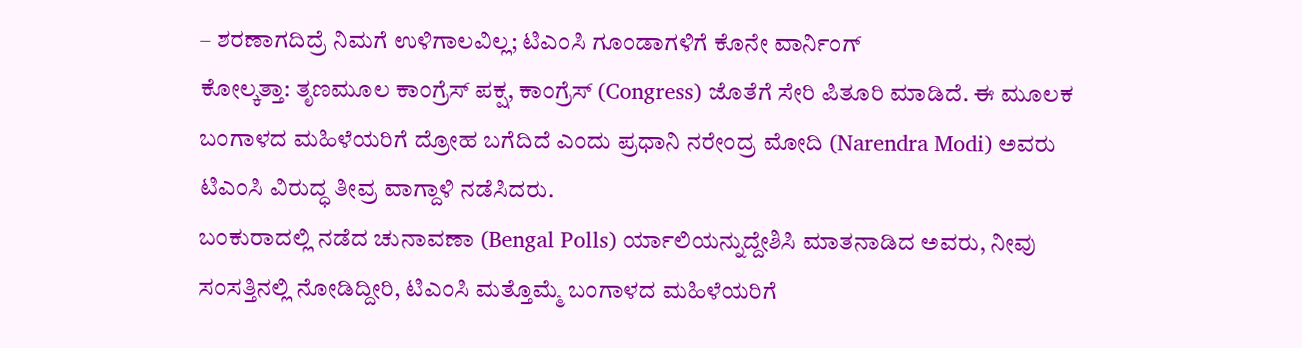– ಶರಣಾಗದಿದ್ರೆ ನಿಮಗೆ ಉಳಿಗಾಲವಿಲ್ಲ; ಟಿಎಂಸಿ ಗೂಂಡಾಗಳಿಗೆ ಕೊನೇ ವಾರ್ನಿಂಗ್
ಕೋಲ್ಕತ್ತಾ: ತೃಣಮೂಲ ಕಾಂಗ್ರೆಸ್ ಪಕ್ಷ, ಕಾಂಗ್ರೆಸ್ (Congress) ಜೊತೆಗೆ ಸೇರಿ ಪಿತೂರಿ ಮಾಡಿದೆ. ಈ ಮೂಲಕ ಬಂಗಾಳದ ಮಹಿಳೆಯರಿಗೆ ದ್ರೋಹ ಬಗೆದಿದೆ ಎಂದು ಪ್ರಧಾನಿ ನರೇಂದ್ರ ಮೋದಿ (Narendra Modi) ಅವರು ಟಿಎಂಸಿ ವಿರುದ್ಧ ತೀವ್ರ ವಾಗ್ದಾಳಿ ನಡೆಸಿದರು.
ಬಂಕುರಾದಲ್ಲಿ ನಡೆದ ಚುನಾವಣಾ (Bengal Polls) ರ್ಯಾಲಿಯನ್ನುದ್ದೇಶಿಸಿ ಮಾತನಾಡಿದ ಅವರು, ನೀವು ಸಂಸತ್ತಿನಲ್ಲಿ ನೋಡಿದ್ದೀರಿ, ಟಿಎಂಸಿ ಮತ್ತೊಮ್ಮೆ ಬಂಗಾಳದ ಮಹಿಳೆಯರಿಗೆ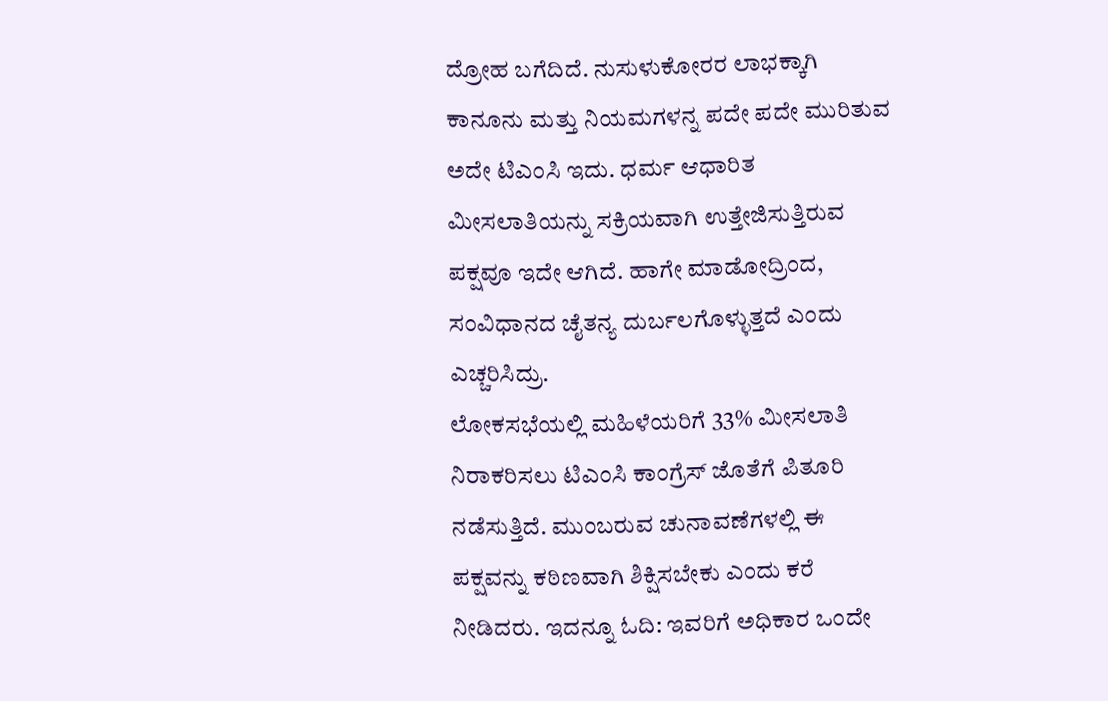ದ್ರೋಹ ಬಗೆದಿದೆ. ನುಸುಳುಕೋರರ ಲಾಭಕ್ಕಾಗಿ ಕಾನೂನು ಮತ್ತು ನಿಯಮಗಳನ್ನ ಪದೇ ಪದೇ ಮುರಿತುವ ಅದೇ ಟಿಎಂಸಿ ಇದು. ಧರ್ಮ ಆಧಾರಿತ ಮೀಸಲಾತಿಯನ್ನು ಸಕ್ರಿಯವಾಗಿ ಉತ್ತೇಜಿಸುತ್ತಿರುವ ಪಕ್ಷವೂ ಇದೇ ಆಗಿದೆ. ಹಾಗೇ ಮಾಡೋದ್ರಿಂದ, ಸಂವಿಧಾನದ ಚೈತನ್ಯ ದುರ್ಬಲಗೊಳ್ಳುತ್ತದೆ ಎಂದು ಎಚ್ಚರಿಸಿದ್ರು.
ಲೋಕಸಭೆಯಲ್ಲಿ ಮಹಿಳೆಯರಿಗೆ 33% ಮೀಸಲಾತಿ ನಿರಾಕರಿಸಲು ಟಿಎಂಸಿ ಕಾಂಗ್ರೆಸ್ ಜೊತೆಗೆ ಪಿತೂರಿ ನಡೆಸುತ್ತಿದೆ. ಮುಂಬರುವ ಚುನಾವಣೆಗಳಲ್ಲಿ ಈ ಪಕ್ಷವನ್ನು ಕಠಿಣವಾಗಿ ಶಿಕ್ಷಿಸಬೇಕು ಎಂದು ಕರೆ ನೀಡಿದರು. ಇದನ್ನೂ ಓದಿ: ಇವರಿಗೆ ಅಧಿಕಾರ ಒಂದೇ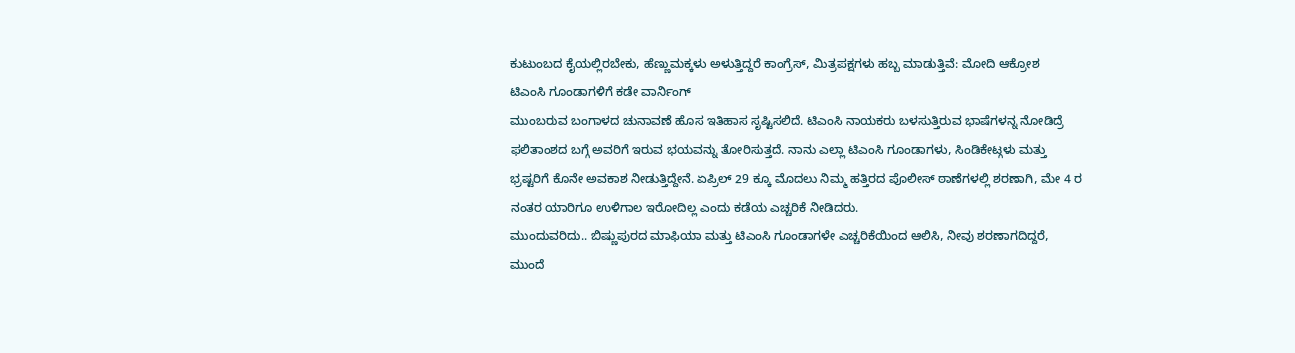ಕುಟುಂಬದ ಕೈಯಲ್ಲಿರಬೇಕು, ಹೆಣ್ಣುಮಕ್ಕಳು ಅಳುತ್ತಿದ್ದರೆ ಕಾಂಗ್ರೆಸ್, ಮಿತ್ರಪಕ್ಷಗಳು ಹಬ್ಬ ಮಾಡುತ್ತಿವೆ: ಮೋದಿ ಆಕ್ರೋಶ
ಟಿಎಂಸಿ ಗೂಂಡಾಗಳಿಗೆ ಕಡೇ ವಾರ್ನಿಂಗ್
ಮುಂಬರುವ ಬಂಗಾಳದ ಚುನಾವಣೆ ಹೊಸ ಇತಿಹಾಸ ಸೃಷ್ಟಿಸಲಿದೆ. ಟಿಎಂಸಿ ನಾಯಕರು ಬಳಸುತ್ತಿರುವ ಭಾಷೆಗಳನ್ನ ನೋಡಿದ್ರೆ ಫಲಿತಾಂಶದ ಬಗ್ಗೆ ಅವರಿಗೆ ಇರುವ ಭಯವನ್ನು ತೋರಿಸುತ್ತದೆ. ನಾನು ಎಲ್ಲಾ ಟಿಎಂಸಿ ಗೂಂಡಾಗಳು, ಸಿಂಡಿಕೇಟ್ಗಳು ಮತ್ತು ಭ್ರಷ್ಟರಿಗೆ ಕೊನೇ ಅವಕಾಶ ನೀಡುತ್ತಿದ್ದೇನೆ. ಏಪ್ರಿಲ್ 29 ಕ್ಕೂ ಮೊದಲು ನಿಮ್ಮ ಹತ್ತಿರದ ಪೊಲೀಸ್ ಠಾಣೆಗಳಲ್ಲಿ ಶರಣಾಗಿ, ಮೇ 4 ರ ನಂತರ ಯಾರಿಗೂ ಉಳಿಗಾಲ ಇರೋದಿಲ್ಲ ಎಂದು ಕಡೆಯ ಎಚ್ಚರಿಕೆ ನೀಡಿದರು.
ಮುಂದುವರಿದು.. ಬಿಷ್ಣುಪುರದ ಮಾಫಿಯಾ ಮತ್ತು ಟಿಎಂಸಿ ಗೂಂಡಾಗಳೇ ಎಚ್ಚರಿಕೆಯಿಂದ ಆಲಿಸಿ, ನೀವು ಶರಣಾಗದಿದ್ದರೆ, ಮುಂದೆ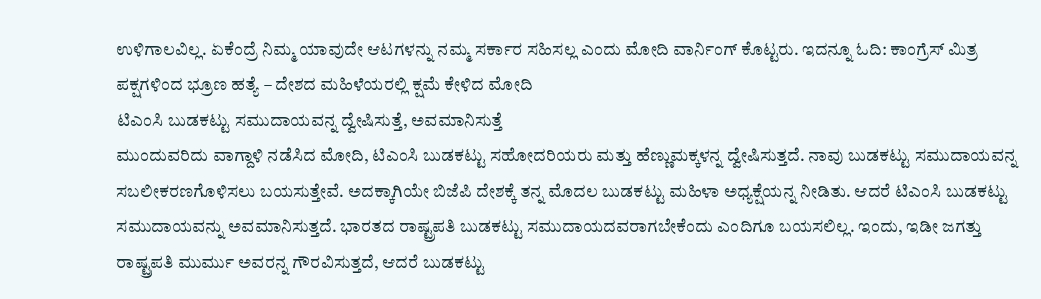ಉಳಿಗಾಲವಿಲ್ಲ. ಏಕೆಂದ್ರೆ ನಿಮ್ಮ ಯಾವುದೇ ಆಟಗಳನ್ನು ನಮ್ಮ ಸರ್ಕಾರ ಸಹಿಸಲ್ಲ ಎಂದು ಮೋದಿ ವಾರ್ನಿಂಗ್ ಕೊಟ್ಟರು. ಇದನ್ನೂ ಓದಿ: ಕಾಂಗ್ರೆಸ್ ಮಿತ್ರ ಪಕ್ಷಗಳಿಂದ ಭ್ರೂಣ ಹತ್ಯೆ – ದೇಶದ ಮಹಿಳೆಯರಲ್ಲಿ ಕ್ಷಮೆ ಕೇಳಿದ ಮೋದಿ
ಟಿಎಂಸಿ ಬುಡಕಟ್ಟು ಸಮುದಾಯವನ್ನ ದ್ವೇಷಿಸುತ್ತೆ, ಅವಮಾನಿಸುತ್ತೆ
ಮುಂದುವರಿದು ವಾಗ್ದಾಳಿ ನಡೆಸಿದ ಮೋದಿ, ಟಿಎಂಸಿ ಬುಡಕಟ್ಟು ಸಹೋದರಿಯರು ಮತ್ತು ಹೆಣ್ಣುಮಕ್ಕಳನ್ನ ದ್ವೇಷಿಸುತ್ತದೆ. ನಾವು ಬುಡಕಟ್ಟು ಸಮುದಾಯವನ್ನ ಸಬಲೀಕರಣಗೊಳಿಸಲು ಬಯಸುತ್ತೇವೆ. ಅದಕ್ಕಾಗಿಯೇ ಬಿಜೆಪಿ ದೇಶಕ್ಕೆ ತನ್ನ ಮೊದಲ ಬುಡಕಟ್ಟು ಮಹಿಳಾ ಅಧ್ಯಕ್ಷೆಯನ್ನ ನೀಡಿತು. ಆದರೆ ಟಿಎಂಸಿ ಬುಡಕಟ್ಟು ಸಮುದಾಯವನ್ನು ಅವಮಾನಿಸುತ್ತದೆ. ಭಾರತದ ರಾಷ್ಟ್ರಪತಿ ಬುಡಕಟ್ಟು ಸಮುದಾಯದವರಾಗಬೇಕೆಂದು ಎಂದಿಗೂ ಬಯಸಲಿಲ್ಲ. ಇಂದು, ಇಡೀ ಜಗತ್ತು ರಾಷ್ಟ್ರಪತಿ ಮುರ್ಮು ಅವರನ್ನ ಗೌರವಿಸುತ್ತದೆ, ಆದರೆ ಬುಡಕಟ್ಟು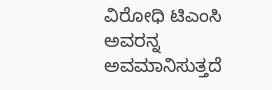ವಿರೋಧಿ ಟಿಎಂಸಿ ಅವರನ್ನ ಅವಮಾನಿಸುತ್ತದೆ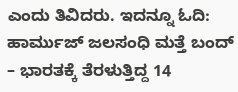ಎಂದು ತಿವಿದರು. ಇದನ್ನೂ ಓದಿ: ಹಾರ್ಮುಜ್ ಜಲಸಂಧಿ ಮತ್ತೆ ಬಂದ್ – ಭಾರತಕ್ಕೆ ತೆರಳುತ್ತಿದ್ದ 14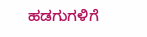ಹಡಗುಗಳಿಗೆ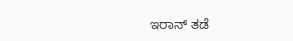ಇರಾನ್ ತಡೆ